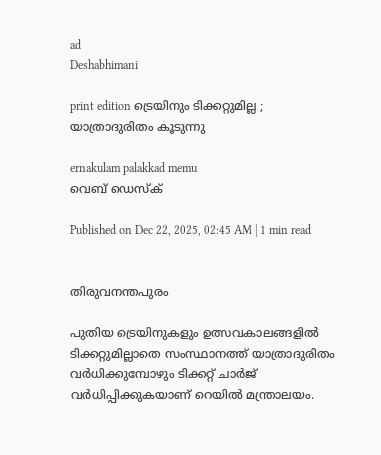ad
Deshabhimani

print edition ട്രെയിനും ടിക്കറ്റുമില്ല ; യാത്രാദുരിതം കൂടുന്നു

ernakulam palakkad memu
വെബ് ഡെസ്ക്

Published on Dec 22, 2025, 02:45 AM | 1 min read


തിരുവനന്തപുരം

പുതിയ ട്രെയിനുകളും ഉത്സവകാലങ്ങളിൽ ടിക്കറ്റുമില്ലാതെ സംസ്ഥാനത്ത് യാത്രാദുരിതം വർധിക്കുമ്പോഴും ടിക്കറ്റ് ചാർജ് വർധിപ്പിക്കുകയാണ് റെയിൽ മന്ത്രാലയം.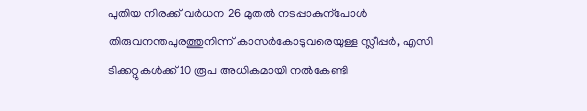പുതിയ നിരക്ക്‌ വർധന 26 മുതൽ നടപ്പാകുന്പോൾ തിരുവനന്തപുരത്തുനിന്ന്‌ കാസർകോടുവരെയുള്ള സ്ലീപ്പർ, എസി ടിക്കറ്റുകൾക്ക്‌ 10 രൂപ അധികമായി നൽകേണ്ടി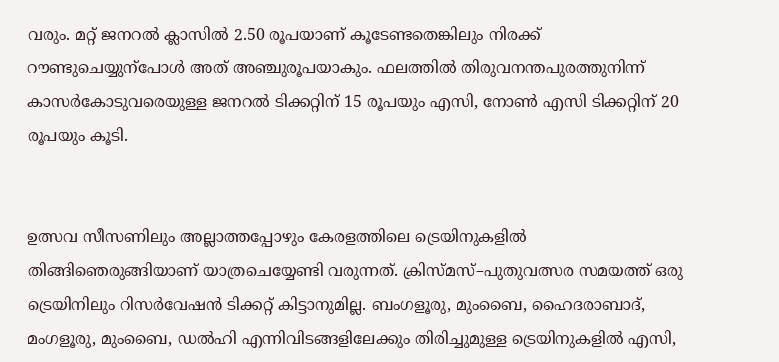വരും. മറ്റ്‌ ജനറൽ ക്ലാസിൽ 2.50 രൂപയാണ്‌ കൂടേണ്ടതെങ്കിലും നിരക്ക്‌ റ‍ൗണ്ടുചെയ്യുന്പോൾ അത്‌ അഞ്ചുരൂപയാകും. ഫലത്തിൽ തിരുവനന്തപുരത്തുനിന്ന്‌ കാസർകോടുവരെയുള്ള ജനറൽ ടിക്കറ്റിന്‌ 15 രൂപയും എസി, നോൺ എസി ടിക്കറ്റിന്‌ 20 രൂപയും കൂടി.


ഉത്സവ സീസണിലും അല്ലാത്തപ്പോഴും കേരളത്തിലെ ട്രെയിനുകളിൽ തിങ്ങിഞെരുങ്ങിയാണ്‌ യാത്രചെയ്യേണ്ടി വരുന്നത്‌. ക്രിസ്‌മസ്‌–പുതുവത്സര സമയത്ത്‌ ഒരു ട്രെയിനിലും റിസർവേഷൻ ടിക്കറ്റ്‌ കിട്ടാനുമില്ല. ബംഗളൂരു, മുംബൈ, ഹൈദരാബാദ്‌, മംഗളൂരു, മുംബൈ, ഡൽഹി എന്നിവിടങ്ങളിലേക്കും തിരിച്ചുമുള്ള ട്രെയിനുകളിൽ എസി,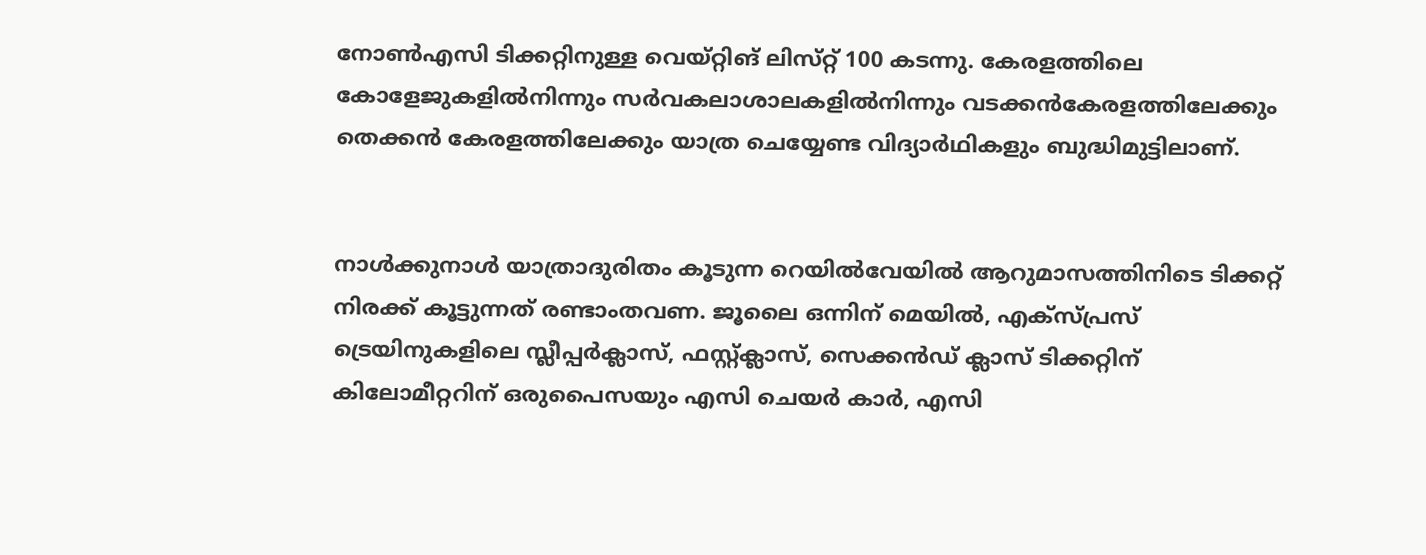നോൺഎസി ടിക്കറ്റിനുള്ള വെയ്‌റ്റിങ്‌ ലിസ്‌റ്റ്‌ 100 കടന്നു. കേരളത്തിലെ കോളേജുകളിൽനിന്നും സർവകലാശാലകളിൽനിന്നും വടക്കൻകേരളത്തിലേക്കും തെക്കൻ കേരളത്തിലേക്കും യാത്ര ചെയ്യേണ്ട വിദ്യാർഥികളും ബുദ്ധിമുട്ടിലാണ്‌.


നാൾക്കുനാൾ യാത്രാദുരിതം കൂടുന്ന റെയിൽവേയിൽ ആറുമാസത്തിനിടെ ടിക്കറ്റ്‌ നിരക്ക്‌ കൂട്ടുന്നത്‌ രണ്ടാംതവണ. ജൂലൈ ഒന്നിന്‌ മെയിൽ, എക്സ്‌പ്രസ് ട്രെയിനുകളിലെ സ്ലീപ്പർക്ലാസ്‌, ഫസ്റ്റ്ക്ലാസ്, സെക്കൻഡ് ക്ലാസ് ടിക്കറ്റിന് കിലോമീറ്ററിന് ഒരുപൈസയും എസി ചെയർ കാർ, എസി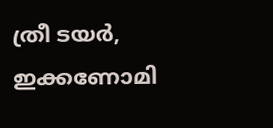ത്രീ ടയർ, ഇക്കണോമി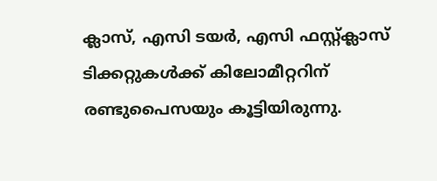ക്ലാസ്, എസി ടയർ, എസി ഫസ്റ്റ്ക്ലാസ് ടിക്കറ്റുകൾക്ക് കിലോമീറ്ററിന് രണ്ടുപൈസയും കൂട്ടിയിരുന്നു.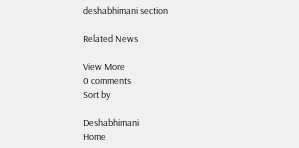deshabhimani section

Related News

View More
0 comments
Sort by

Deshabhimani
Home